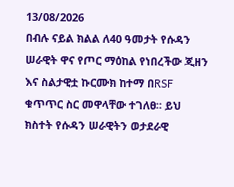13/08/2026
በብሉ ናይል ክልል ለ40 ዓመታት የሱዳን ሠራዊት ዋና የጦር ማዕከል የነበረችው ጂዘን እና ስልታዊቷ ኩርሙክ ከተማ በRSF ቁጥጥር ስር መዋላቸው ተገለፀ። ይህ ክስተት የሱዳን ሠራዊትን ወታደራዊ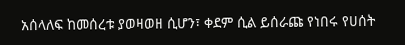አሰላለፍ ከመሰረቱ ያወዛወዘ ሲሆን፣ ቀደም ሲል ይሰራጩ የነበሩ የሀሰት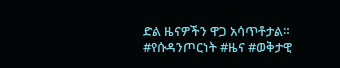ድል ዜናዎችን ዋጋ አሳጥቶታል።
#የሱዳንጦርነት #ዜና #ወቅታዊ